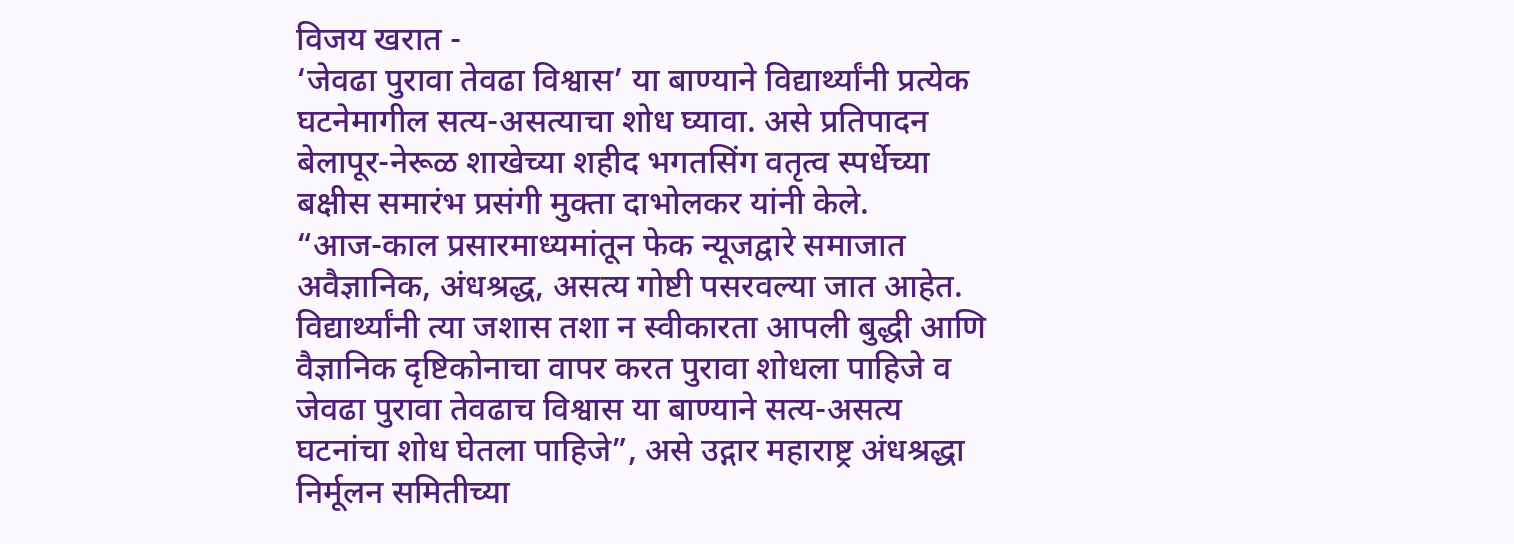विजय खरात -
‘जेवढा पुरावा तेवढा विश्वास’ या बाण्याने विद्यार्थ्यांनी प्रत्येक घटनेमागील सत्य-असत्याचा शोध घ्यावा. असे प्रतिपादन बेलापूर-नेरूळ शाखेच्या शहीद भगतसिंग वतृत्व स्पर्धेच्या बक्षीस समारंभ प्रसंगी मुक्ता दाभोलकर यांनी केले.
“आज-काल प्रसारमाध्यमांतून फेक न्यूजद्वारे समाजात अवैज्ञानिक, अंधश्रद्ध, असत्य गोष्टी पसरवल्या जात आहेत. विद्यार्थ्यांनी त्या जशास तशा न स्वीकारता आपली बुद्धी आणि वैज्ञानिक दृष्टिकोनाचा वापर करत पुरावा शोधला पाहिजे व जेवढा पुरावा तेवढाच विश्वास या बाण्याने सत्य-असत्य घटनांचा शोध घेतला पाहिजे”, असे उद्गार महाराष्ट्र अंधश्रद्धा निर्मूलन समितीच्या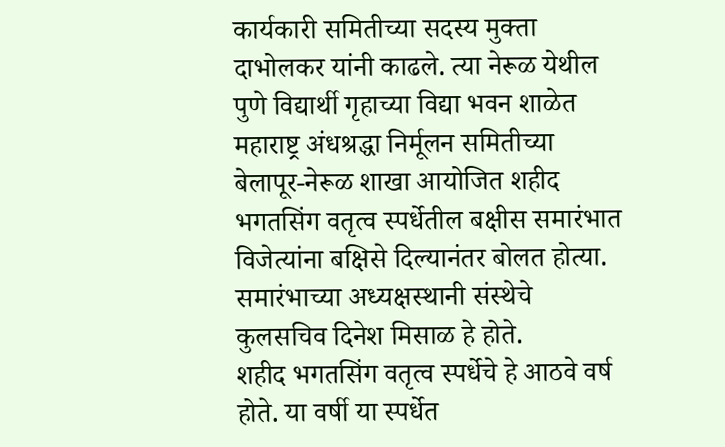कार्यकारी समितीच्या सदस्य मुक्ता दाभोलकर यांनी काढले. त्या नेरूळ येथील पुणे विद्यार्थी गृहाच्या विद्या भवन शाळेत महाराष्ट्र अंधश्रद्धा निर्मूलन समितीच्या बेलापूर-नेरूळ शाखा आयोजित शहीद भगतसिंग वतृत्व स्पर्धेतील बक्षीस समारंभात विजेत्यांना बक्षिसे दिल्यानंतर बोलत होत्या. समारंभाच्या अध्यक्षस्थानी संस्थेचे कुलसचिव दिनेश मिसाळ हे होते.
शहीद भगतसिंग वतृत्व स्पर्धेचे हे आठवे वर्ष होते. या वर्षी या स्पर्धेत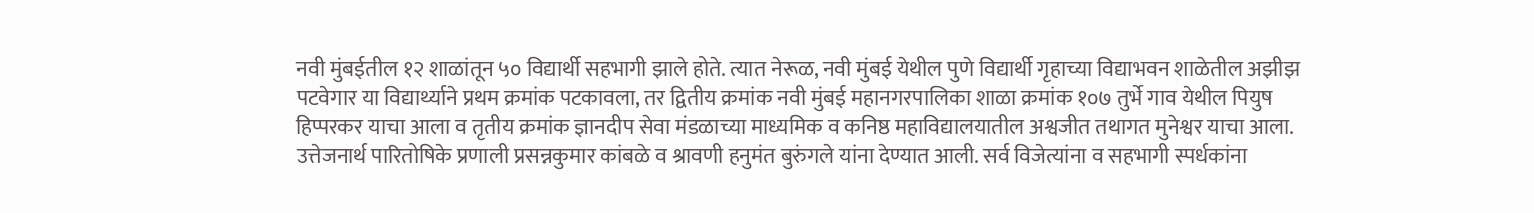नवी मुंबईतील १२ शाळांतून ५० विद्यार्थी सहभागी झाले होते. त्यात नेरूळ, नवी मुंबई येथील पुणे विद्यार्थी गृहाच्या विद्याभवन शाळेतील अझीझ पटवेगार या विद्यार्थ्याने प्रथम क्रमांक पटकावला, तर द्वितीय क्रमांक नवी मुंबई महानगरपालिका शाळा क्रमांक १०७ तुर्भे गाव येथील पियुष हिप्परकर याचा आला व तृतीय क्रमांक ज्ञानदीप सेवा मंडळाच्या माध्यमिक व कनिष्ठ महाविद्यालयातील अश्वजीत तथागत मुनेश्वर याचा आला. उत्तेजनार्थ पारितोषिके प्रणाली प्रसन्नकुमार कांबळे व श्रावणी हनुमंत बुरुंगले यांना देण्यात आली. सर्व विजेत्यांना व सहभागी स्पर्धकांना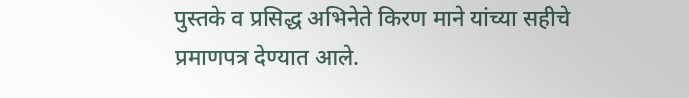पुस्तके व प्रसिद्ध अभिनेते किरण माने यांच्या सहीचे प्रमाणपत्र देण्यात आले.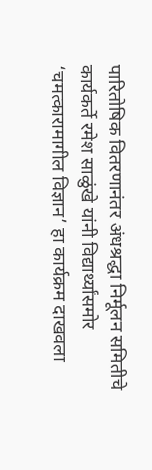पारितोषिक वितरणानंतर अंधश्रद्धा निर्मूलन समितीचे कार्यकर्ते रमेश साळुंखे यांनी विद्यार्थ्यांसमोर ‘चमत्कारामागील विज्ञान’ हा कार्यक्रम दाखवला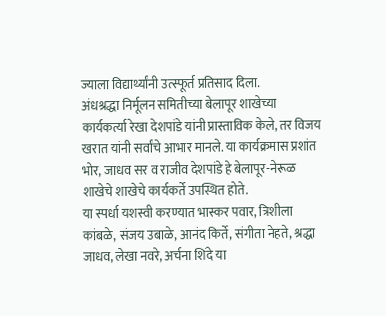ज्याला विद्यार्थ्यांनी उत्स्फूर्त प्रतिसाद दिला.
अंधश्रद्धा निर्मूलन समितीच्या बेलापूर शाखेच्या कार्यकर्त्या रेखा देशपांडे यांनी प्रास्ताविक केले, तर विजय खरात यांनी सर्वांचे आभार मानले. या कार्यक्रमास प्रशांत भोर, जाधव सर व राजीव देशपांडे हे बेलापूर-नेरूळ शाखेचे शाखेचे कार्यकर्ते उपस्थित होते.
या स्पर्धा यशस्वी करण्यात भास्कर पवार, त्रिशीला कांबळे, संजय उबाळे, आनंद किर्ते, संगीता नेहते, श्रद्धा जाधव, लेखा नवरे, अर्चना शिंदे या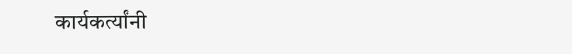कार्यकर्त्यांनी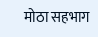मोठा सहभाग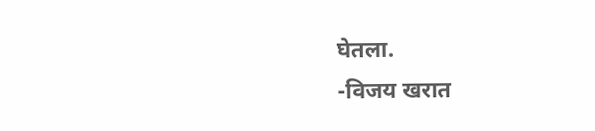घेतला.
-विजय खरात